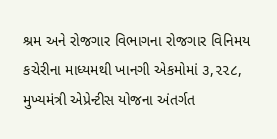શ્રમ અને રોજગાર વિભાગના રોજગાર વિનિમય કચેરીના માધ્યમથી ખાનગી એકમોમાં ૩,૨૨૮, મુખ્યમંત્રી એપ્રેન્ટીસ યોજના અંતર્ગત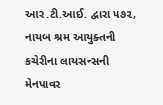આર.ટી.આઈ. દ્વારા ૫૭૨, નાયબ શ્રમ આયુક્તની કચેરીના લાયસન્સની મેનપાવર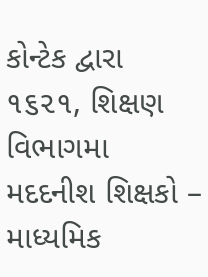કોન્ટેક દ્વારા ૧૬૨૧, શિક્ષણ વિભાગમા મદદનીશ શિક્ષકો – માધ્યમિક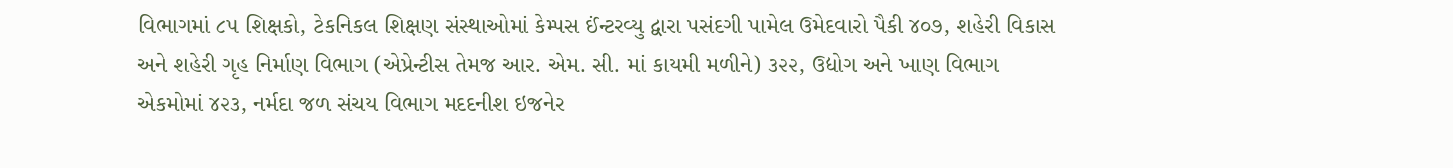વિભાગમાં ૮૫ શિક્ષકો, ટેકનિકલ શિક્ષણ સંસ્થાઓમાં કેમ્પસ ઈંન્ટરવ્યુ દ્વારા પસંદગી પામેલ ઉમેદવારો પૈકી ૪૦૭, શહેરી વિકાસ અને શહેરી ગૃહ નિર્માણ વિભાગ (એપ્રેન્ટીસ તેમજ આર. એમ. સી. માં કાયમી મળીને) ૩૨૨, ઉદ્યોગ અને ખાણ વિભાગ એકમોમાં ૪૨૩, નર્મદા જળ સંચય વિભાગ મદદનીશ ઇજનેર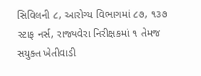સિવિલની ૮, આરોગ્ય વિભાગમાં ૮૭, ૧૩૭ સ્ટાફ નર્સ, રાજ્યવેરા નિરીક્ષકમાં ૧ તેમજ સયુક્ત ખેતીવાડી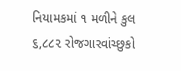નિયામકમાં ૧ મળીને કુલ ૬,૮૮૨ રોજગારવાંચ્છુકો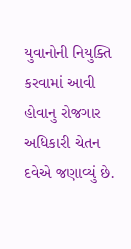યુવાનોની નિયુક્તિ કરવામાં આવી હોવાનુ રોજગાર અધિકારી ચેતન દવેએ જણાવ્યું છે.